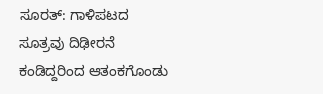ಸೂರತ್: ಗಾಳಿಪಟದ ಸೂತ್ರವು ದಿಢೀರನೆ ಕಂಡಿದ್ದರಿಂದ ಆತಂಕಗೊಂಡು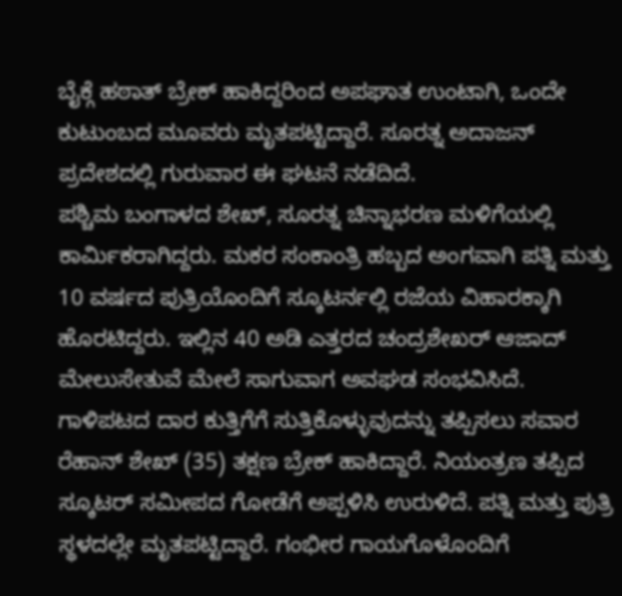ಬೈಕ್ಗೆ ಹಠಾತ್ ಬ್ರೇಕ್ ಹಾಕಿದ್ದರಿಂದ ಅಪಘಾತ ಉಂಟಾಗಿ, ಒಂದೇ ಕುಟುಂಬದ ಮೂವರು ಮೃತಪಟ್ಟಿದ್ದಾರೆ. ಸೂರತ್ನ ಅದಾಜನ್ ಪ್ರದೇಶದಲ್ಲಿ ಗುರುವಾರ ಈ ಘಟನೆ ನಡೆದಿದೆ.
ಪಶ್ಚಿಮ ಬಂಗಾಳದ ಶೇಖ್, ಸೂರತ್ನ ಚಿನ್ನಾಭರಣ ಮಳಿಗೆಯಲ್ಲಿ ಕಾರ್ಮಿಕರಾಗಿದ್ದರು. ಮಕರ ಸಂಕಾಂತ್ರಿ ಹಬ್ಬದ ಅಂಗವಾಗಿ ಪತ್ನಿ ಮತ್ತು 10 ವರ್ಷದ ಪುತ್ರಿಯೊಂದಿಗೆ ಸ್ಕೂಟರ್ನಲ್ಲಿ ರಜೆಯ ವಿಹಾರಕ್ಕಾಗಿ ಹೊರಟಿದ್ದರು. ಇಲ್ಲಿನ 40 ಅಡಿ ಎತ್ತರದ ಚಂದ್ರಶೇಖರ್ ಆಜಾದ್ ಮೇಲುಸೇತುವೆ ಮೇಲೆ ಸಾಗುವಾಗ ಅವಘಡ ಸಂಭವಿಸಿದೆ.
ಗಾಳಿಪಟದ ದಾರ ಕುತ್ತಿಗೆಗೆ ಸುತ್ತಿಕೊಳ್ಳುವುದನ್ನು ತಪ್ಪಿಸಲು ಸವಾರ ರೆಹಾನ್ ಶೇಖ್ (35) ತಕ್ಷಣ ಬ್ರೇಕ್ ಹಾಕಿದ್ದಾರೆ. ನಿಯಂತ್ರಣ ತಪ್ಪಿದ ಸ್ಕೂಟರ್ ಸಮೀಪದ ಗೋಡೆಗೆ ಅಪ್ಪಳಿಸಿ ಉರುಳಿದೆ. ಪತ್ನಿ ಮತ್ತು ಪುತ್ರಿ ಸ್ಥಳದಲ್ಲೇ ಮೃತಪಟ್ಟಿದ್ದಾರೆ. ಗಂಭೀರ ಗಾಯಗೊಳೊಂದಿಗೆ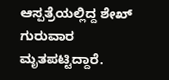ಆಸ್ಪತ್ರೆಯಲ್ಲಿದ್ದ ಶೇಖ್ ಗುರುವಾರ ಮೃತಪಟ್ಟಿದ್ದಾರೆ.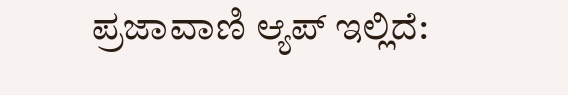ಪ್ರಜಾವಾಣಿ ಆ್ಯಪ್ ಇಲ್ಲಿದೆ: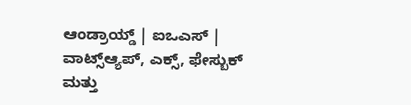ಆಂಡ್ರಾಯ್ಡ್ | ಐಒಎಸ್ | ವಾಟ್ಸ್ಆ್ಯಪ್, ಎಕ್ಸ್, ಫೇಸ್ಬುಕ್ ಮತ್ತು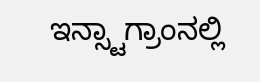ಇನ್ಸ್ಟಾಗ್ರಾಂನಲ್ಲಿ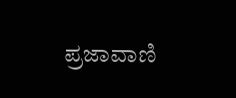ಪ್ರಜಾವಾಣಿ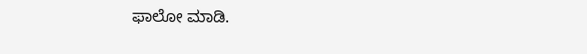ಫಾಲೋ ಮಾಡಿ.